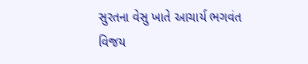સુરતના વેસુ ખાતે આચાર્ય ભગવંત વિજય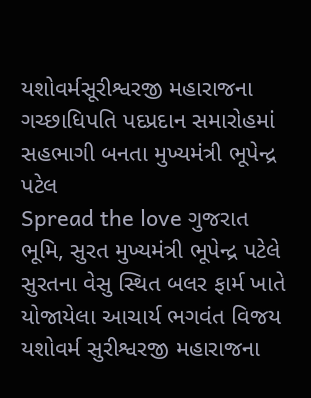યશોવર્મસૂરીશ્વરજી મહારાજના ગચ્છાધિપતિ પદપ્રદાન સમારોહમાં સહભાગી બનતા મુખ્યમંત્રી ભૂપેન્દ્ર પટેલ
Spread the love ગુજરાત ભૂમિ, સુરત મુખ્યમંત્રી ભૂપેન્દ્ર પટેલે સુરતના વેસુ સ્થિત બલર ફાર્મ ખાતે યોજાયેલા આચાર્ય ભગવંત વિજય યશોવર્મ સુરીશ્વરજી મહારાજના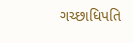ગચ્છાધિપતિ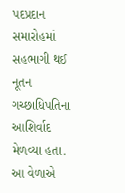પદપ્રદાન સમારોહમાં સહભાગી થઈ નૂતન ગચ્છાધિપતિના આશિર્વાદ મેળવ્યા હતા. આ વેળાએ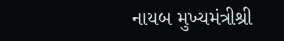નાયબ મુખ્યમંત્રીશ્રી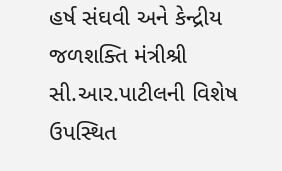હર્ષ સંઘવી અને કેન્દ્રીય જળશક્તિ મંત્રીશ્રી સી.આર.પાટીલની વિશેષ ઉપસ્થિત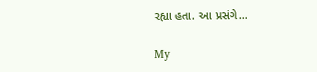રહ્યા હતા. આ પ્રસંગે…

My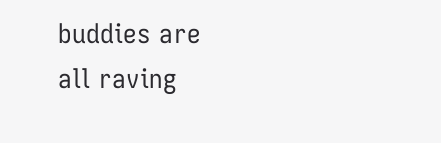buddies are all raving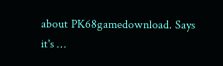about PK68gamedownload. Says it's …